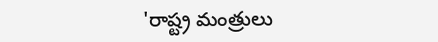'రాష్ట్ర మంత్రులు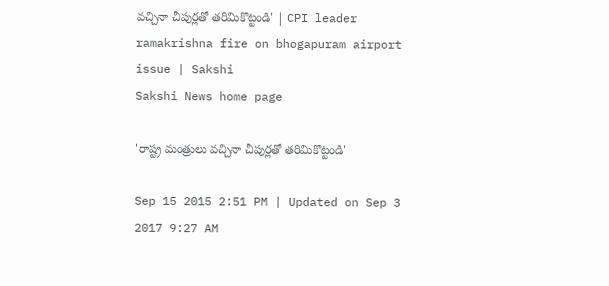వచ్చినా చీపుర్లతో తరిమికొట్టండి' | CPI leader ramakrishna fire on bhogapuram airport issue | Sakshi
Sakshi News home page

'రాష్ట్ర మంత్రులు వచ్చినా చీపుర్లతో తరిమికొట్టండి'

Sep 15 2015 2:51 PM | Updated on Sep 3 2017 9:27 AM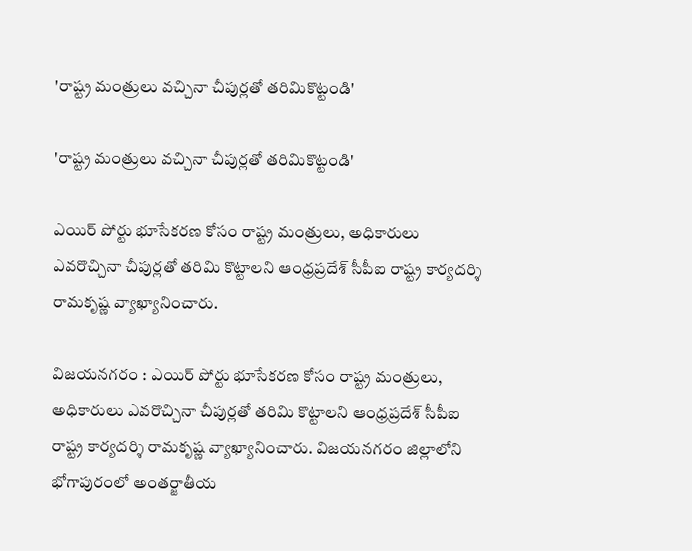'రాష్ట్ర మంత్రులు వచ్చినా చీపుర్లతో తరిమికొట్టండి'

'రాష్ట్ర మంత్రులు వచ్చినా చీపుర్లతో తరిమికొట్టండి'

ఎయిర్ పోర్టు భూసేకరణ కోసం రాష్ట్ర మంత్రులు, అధికారులు ఎవరొచ్చినా చీపుర్లతో తరిమి కొట్టాలని ఆంధ్రప్రదేశ్ సీపీఐ రాష్ట్ర కార్యదర్శి రామకృష్ణ వ్యాఖ్యానించారు.

విజయనగరం : ఎయిర్ పోర్టు భూసేకరణ కోసం రాష్ట్ర మంత్రులు, అధికారులు ఎవరొచ్చినా చీపుర్లతో తరిమి కొట్టాలని ఆంధ్రప్రదేశ్ సీపీఐ రాష్ట్ర కార్యదర్శి రామకృష్ణ వ్యాఖ్యానించారు. విజయనగరం జిల్లాలోని భోగాపురంలో అంతర్జాతీయ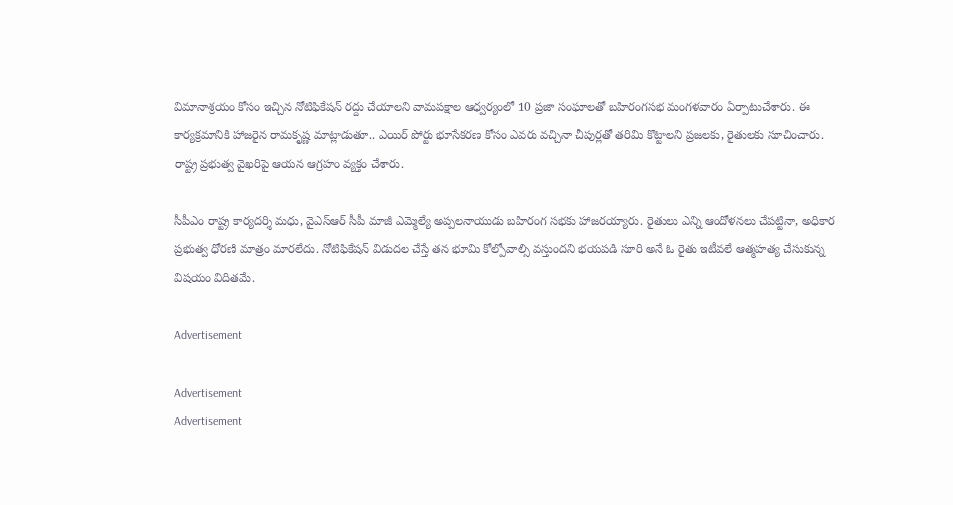విమానాశ్రయం కోసం ఇచ్చిన నోటిఫికేషన్ రద్దు చేయాలని వామపక్షాల ఆధ్వర్యంలో 10 ప్రజా సంఘాలతో బహిరంగసభ మంగళవారం ఏర్పాటుచేశారు. ఈ కార్యక్రమానికి హాజరైన రామకృష్ణ మాట్లాడుతూ.. ఎయిర్ పోర్టు భూసేకరణ కోసం ఎవరు వచ్చినా చీపుర్లతో తరిమి కొట్టాలని ప్రజలకు, రైతులకు సూచించారు. రాష్ట్ర ప్రభుత్వ వైఖరిపై ఆయన ఆగ్రహం వ్యక్తం చేశారు.

సీపీఎం రాష్ట్ర కార్యదర్శి మధు, వైఎస్ఆర్ సీపీ మాజీ ఎమ్మెల్యే అప్పలనాయుడు బహిరంగ సభకు హాజరయ్యారు. రైతులు ఎన్ని ఆందోళనలు చేపట్టినా, అధికార ప్రభుత్వ ధోరణి మాత్రం మారలేదు. నోటిఫికేషన్ విడుదల చేస్తే తన భూమి కోల్పోవాల్సి వస్తుందని భయపడి సూరి అనే ఓ రైతు ఇటీవలే ఆత్మహత్య చేసుకున్న విషయం విదితమే.

Advertisement

Advertisement
Advertisement